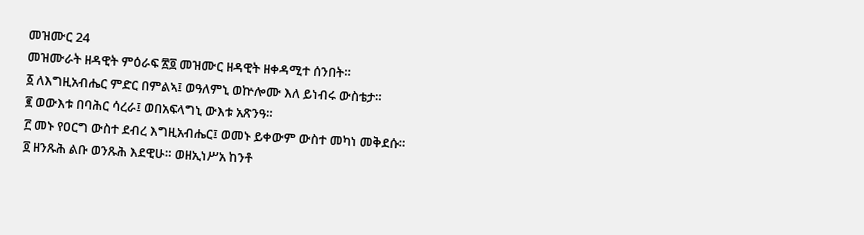መዝሙር 24
መዝሙራት ዘዳዊት ምዕራፍ ፳፬ መዝሙር ዘዳዊት ዘቀዳሚተ ሰንበት።
፩ ለእግዚአብሔር ምድር በምልኣ፤ ወዓለምኒ ወኵሎሙ እለ ይነብሩ ውስቴታ።
፪ ወውእቱ በባሕር ሳረራ፤ ወበአፍላግኒ ውእቱ አጽንዓ።
፫ መኑ የዐርግ ውስተ ደብረ እግዚአብሔር፤ ወመኑ ይቀውም ውስተ መካነ መቅደሱ።
፬ ዘንጹሕ ልቡ ወንጹሕ እደዊሁ። ወዘኢነሥአ ከንቶ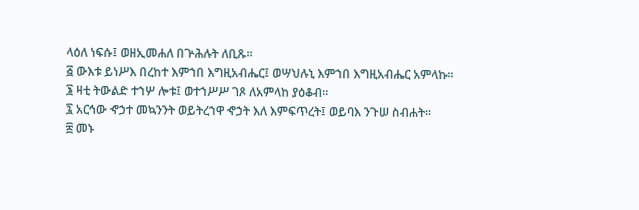ላዕለ ነፍሱ፤ ወዘኢመሐለ በጕሕሉት ለቢጹ።
፭ ውእቱ ይነሥእ በረከተ እምኀበ እግዚአብሔር፤ ወሣህሉኒ እምኀበ እግዚአብሔር አምላኩ።
፮ ዛቲ ትውልድ ተኀሦ ሎቱ፤ ወተኀሥሥ ገጾ ለአምላከ ያዕቆብ።
፯ አርኅው ኆኃተ መኳንንት ወይትረኀዋ ኆኃት እለ እምፍጥረት፤ ወይባእ ንጉሠ ስብሐት።
፰ መኑ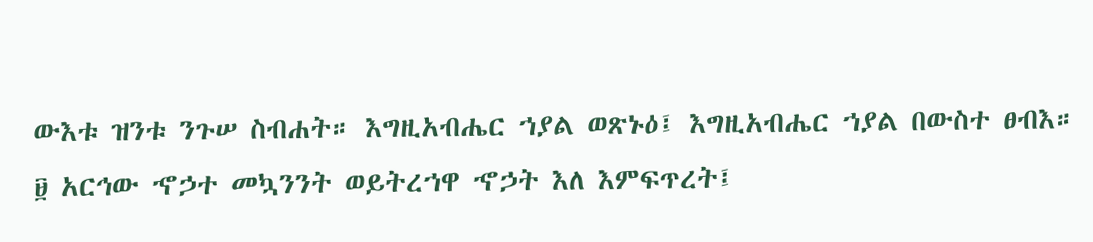ውእቱ ዝንቱ ንጉሠ ስብሐት። እግዚአብሔር ኀያል ወጽኑዕ፤ እግዚአብሔር ኀያል በውስተ ፀብእ።
፱ አርኅው ኆኃተ መኳንንት ወይትረኀዋ ኆኃት እለ እምፍጥረት፤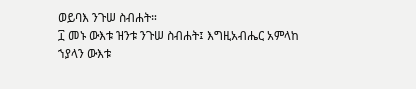ወይባእ ንጉሠ ስብሐት።
፲ መኑ ውእቱ ዝንቱ ንጉሠ ስብሐት፤ እግዚአብሔር አምላከ ኀያላን ውእቱ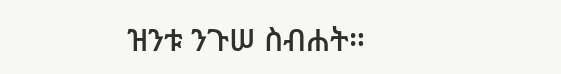ዝንቱ ንጉሠ ስብሐት።